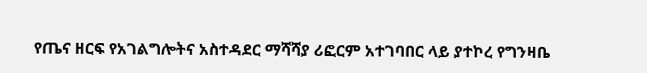የጤና ዘርፍ የአገልግሎትና አስተዳደር ማሻሻያ ሪፎርም አተገባበር ላይ ያተኮረ የግንዛቤ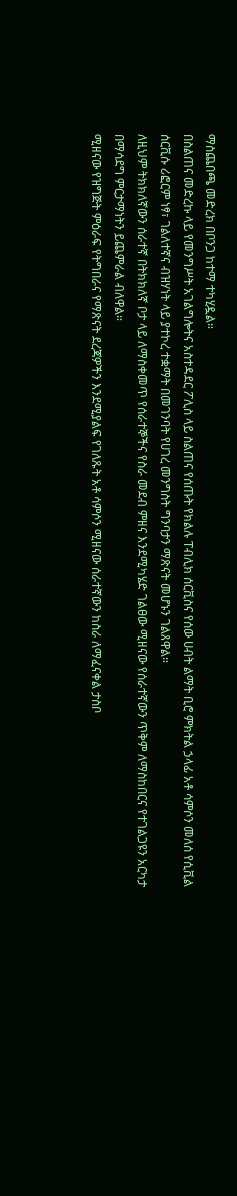ማስጨበጫ መድረክ በቦንጋ ከተማ ተካሂዷል።
በስልጠና መድረኩ ላይ የመንግሥት አገልግሎትና አስተዳደር ፖሊስ ላይ ስልጠና የሰጡት የክልሉ ፐብሊክ ሰርቪስና የሰው ሀብት ልማት ቢሮ ምክትል ኃላፊ አቶ ሳምሶን መለሰ የሲቪል ሰርቪሱ ሪፎርም ነፃ፣ ገልለተኛና ብዝሃነት ላይ ያተኮረ ተቋማት በመገንባት የሀገረ መንግስት ግንባታን ማጽናት መሆኑን ገልጸዋል።
ለዚህም ትክክለኛውን ሰራተኛ በትክክለኛ ቦታ ላይ ለማስቀመጥ የሰራተኞችና የስራ መደብ ምዘና እንደሚካሄድ ገልፀው ሚዘናው የሰራተኛውን ጥቅም ለማስከበርና የተገልጋዩን አርካታ በማሳደግ ምርታማነትን ይጨምራል ብለዋል።
ሚዘናው የዝግጅት ምዕራፍ የትግበራና የማጽናት ደረጃዎችን እንደሚያልፍ የገለጹት አቶ ሳምሶን ሚዘናው ሰራተኛውን ከስራ ለማፈናቀል ታስቦ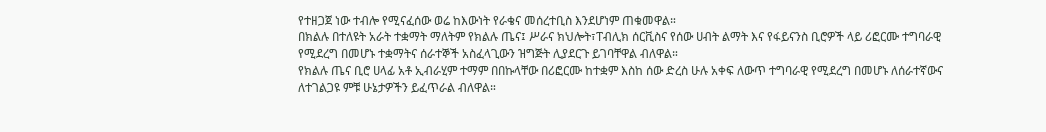የተዘጋጀ ነው ተብሎ የሚናፈሰው ወሬ ከእውነት የራቄና መሰረተቢስ እንደሆነም ጠቁመዋል።
በክልሉ በተለዩት አራት ተቋማት ማለትም የክልሉ ጤና፤ ሥራና ክህሎት፣ፐብሊክ ሰርቪስና የሰው ሀብት ልማት እና የፋይናንስ ቢሮዎች ላይ ሪፎርሙ ተግባራዊ የሚደረግ በመሆኑ ተቋማትና ሰራተኞች አስፈላጊውን ዝግጅት ሊያደርጉ ይገባቸዋል ብለዋል።
የክልሉ ጤና ቢሮ ሀላፊ አቶ ኢብራሂም ተማም በበኩላቸው በሪፎርሙ ከተቋም እስከ ሰው ድረስ ሁሉ አቀፍ ለውጥ ተግባራዊ የሚደረግ በመሆኑ ለሰራተኛውና ለተገልጋዩ ምቹ ሁኔታዎችን ይፈጥራል ብለዋል።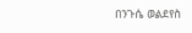በንጉሴ ወልደየስ